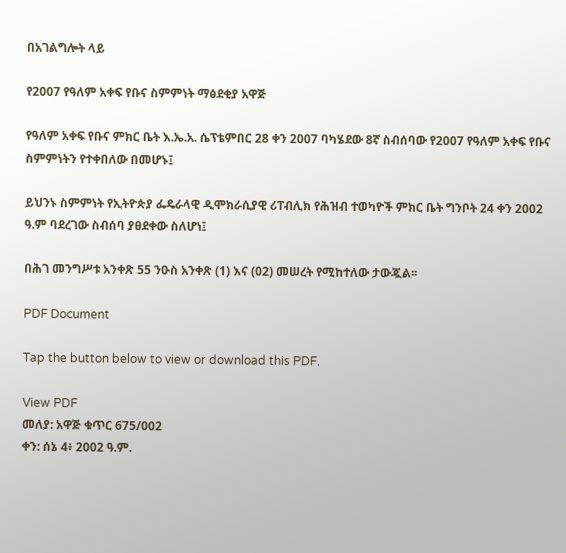በአገልግሎት ላይ

የ2007 የዓለም አቀፍ የቡና ስምምነት ማፅደቂያ አዋጅ

የዓለም አቀፍ የቡና ምክር ቤት እ.ኤ.አ. ሴፕቴምበር 28 ቀን 2007 ባካሄደው 8ኛ ስብሰባው የ2007 የዓለም አቀፍ የቡና ስምምነትን የተቀበለው በመሆኑ፤

ይህንኑ ስምምነት የኢትዮጵያ ፌዴራላዊ ዲሞክራሲያዊ ሪፐብሊክ የሕዝብ ተወካዮች ምክር ቤት ግንቦት 24 ቀን 2002 ዓ.ም ባደረገው ስብሰባ ያፀደቀው ስለሆነ፤

በሕገ መንግሥቱ አንቀጽ 55 ንዑስ አንቀጽ (1) እና (02) መሠረት የሚከተለው ታውጇል፡፡

PDF Document

Tap the button below to view or download this PDF.

View PDF
መለያ: አዋጅ ቁጥር 675/002
ቀን: ሰኔ 4፥ 2002 ዓ.ም.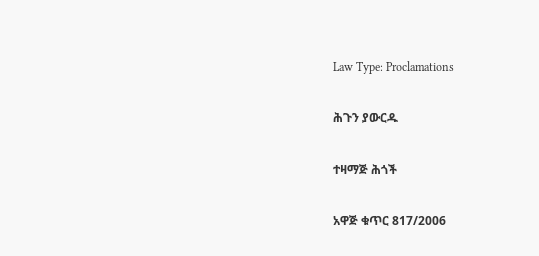Law Type: Proclamations

ሕጉን ያውርዱ

ተዛማጅ ሕጎች

አዋጅ ቁጥር 817/2006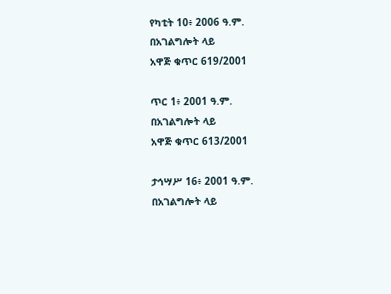የካቲት 10፥ 2006 ዓ.ም.
በአገልግሎት ላይ
አዋጅ ቁጥር 619/2001

ጥር 1፥ 2001 ዓ.ም.
በአገልግሎት ላይ
አዋጅ ቁጥር 613/2001

ታኅሣሥ 16፥ 2001 ዓ.ም.
በአገልግሎት ላይ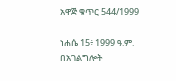አዋጅ ቁጥር 544/1999

ነሐሴ 15፥ 1999 ዓ.ም.
በአገልግሎት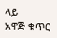ላይ
አዋጅ ቁጥር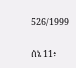526/1999

ሰኔ 11፥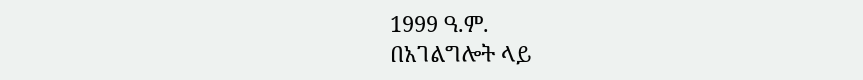1999 ዓ.ም.
በአገልግሎት ላይ